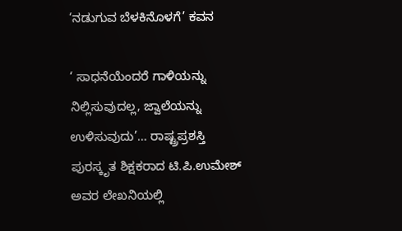‘ನಡುಗುವ ಬೆಳಕಿನೊಳಗೆ’ ಕವನ

‘ ಸಾಧನೆಯೆಂದರೆ ಗಾಳಿಯನ್ನು ನಿಲ್ಲಿಸುವುದಲ್ಲ, ಜ್ವಾಲೆಯನ್ನು ಉಳಿಸುವುದು’… ರಾಷ್ಟ್ರಪ್ರಶಸ್ತಿ ಪುರಸ್ಕೃತ ಶಿಕ್ಷಕರಾದ ಟಿ.ಪಿ.ಉಮೇಶ್ ಅವರ ಲೇಖನಿಯಲ್ಲಿ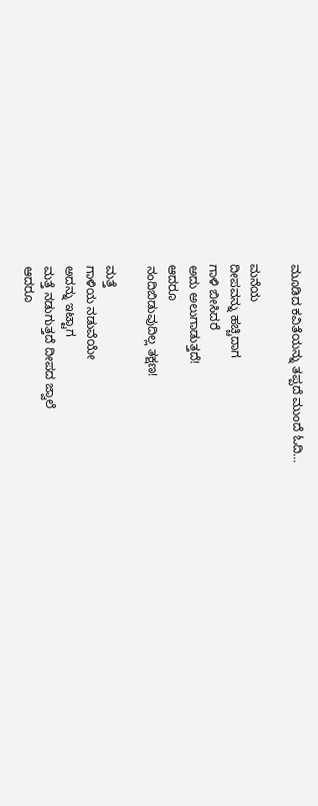ಮೂಡಿದ ಕವಿತೆಯನ್ನು ತಪ್ಪದೆ ಮುಂದೆ ಓದಿ…

ಮನೆಯ
ದೀಪವನ್ನು ಹಚ್ಚಿದಾಗ
ಗಾಳಿ ಬೀಸಿದರೆ
ಅದು ಅಲುಗಾಡುತ್ತದೆ!
ಆದರೂ
ನಂದಿಬಿಡುವುದಿಲ್ಲ ತಕ್ಷಣ!

ಮತ್ತೆ
ಗಾಳಿಯ ನಡುವೆಯೇ
ಅದನ್ನು ಇಟ್ಟಾಗ
ಮತ್ತೆ ನಡುಗುತ್ತದೆ ದೀಪದ ಜ್ವಾಲೆ
ಆದರೂ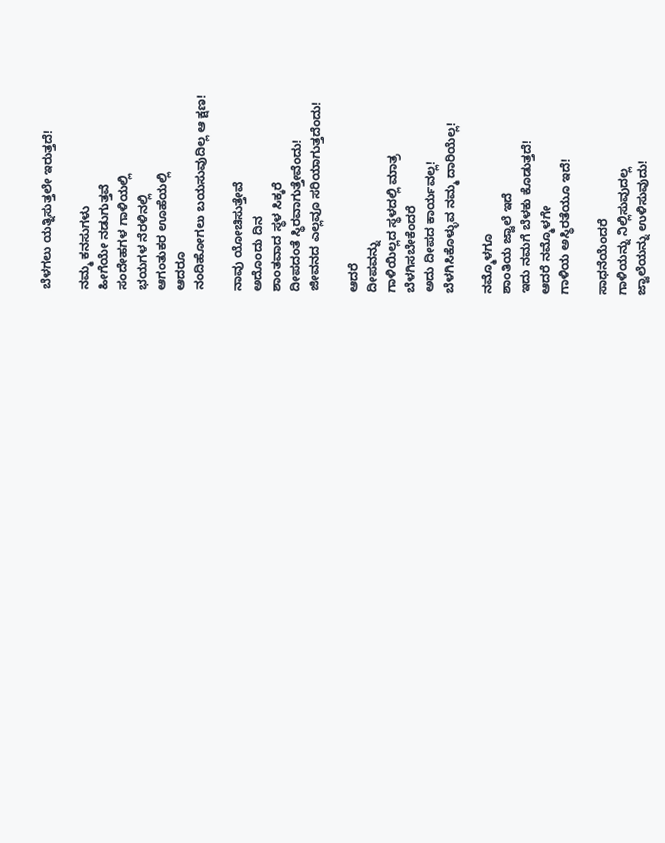ಬೆಳಗಲು ಯತ್ನಿಸುತ್ತಲೇ ಇರುತ್ತದೆ!

ನಮ್ಮ ಕನಸುಗಳು
ಹೀಗೆಯೇ ನಡುಗುತ್ತವೆ
ಸಂದೇಹಗಳ ಗಾಳಿಯಲ್ಲಿ
ಭಯಗಳ ನೆರಳಿನಲ್ಲಿ
ಆಗಂತುಕರ ಊಹೆಯಲ್ಲಿ
ಆದರೂ
ನಂದಿಹೋಗಲು ಬಯಸುವುದಿಲ್ಲ ಆ ಕ್ಷಣ!

ನಾವು ಯೋಚಿಸುತ್ತೇವೆ
ಅದೊಂದು ದಿನ
ಶಾಂತವಾದ ಸ್ಥಳ ಸಿಕ್ಕರೆ
ದೀಪದಂತೆ ಸ್ಥಿರವಾಗುತ್ತೇವೆಂದು!
ಜೀವನದ ಎಲ್ಲವೂ ಸರಿಯಾಗುತ್ತದೆಂದು!

ಆದರೆ
ದೀಪವನ್ನು
ಗಾಳಿಯಿಲ್ಲದ ಸ್ಥಳದಲ್ಲಿ ಮಾತ್ರ
ಬೆಳಗಿಸಬೇಕೆಂದರೆ
ಅದು ದೀಪದ ಕಾರ್ಯವಲ್ಲ!
ಬೆಳಗಿಸಿಕೊಳ್ಳುವ ನಮ್ಮ ದಾರಿಯೆಲ್ಲ!

ನಮ್ಮೊಳಗೂ
ಶಾಂತಿಯ ಜ್ವಾಲೆ ಇದೆ
ಇದು ನಮಗೆ ಬೆಳಕು ಕೊಡುತ್ತದೆ!
ಆದರೆ ನಮ್ಮೊಳಗೇ
ಗಾಳಿಯ ಅಸ್ಥಿರತೆಯೂ ಇದೆ!

ಸಾಧನೆಯೆಂದರೆ
ಗಾಳಿಯನ್ನು ನಿಲ್ಲಿಸುವುದಲ್ಲ
ಜ್ವಾಲೆಯನ್ನು ಉಳಿಸುವುದು!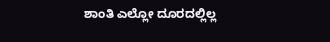ಶಾಂತಿ ಎಲ್ಲೋ ದೂರದಲ್ಲಿಲ್ಲ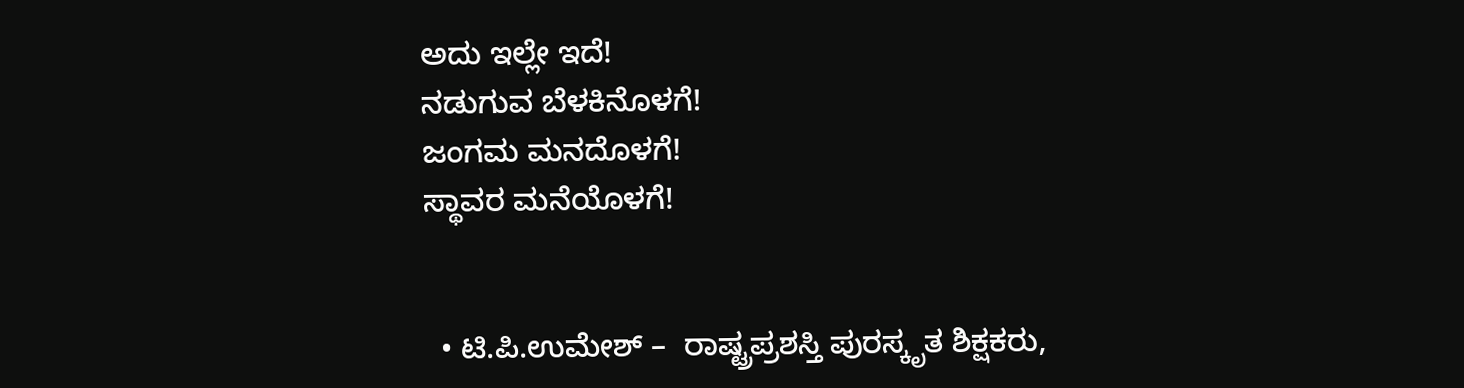ಅದು ಇಲ್ಲೇ ಇದೆ!
ನಡುಗುವ ಬೆಳಕಿನೊಳಗೆ!
ಜಂಗಮ ಮನದೊಳಗೆ!
ಸ್ಥಾವರ ಮನೆಯೊಳಗೆ!


  • ಟಿ.ಪಿ.ಉಮೇಶ್ –  ರಾಷ್ಟ್ರಪ್ರಶಸ್ತಿ ಪುರಸ್ಕೃತ ಶಿಕ್ಷಕರು,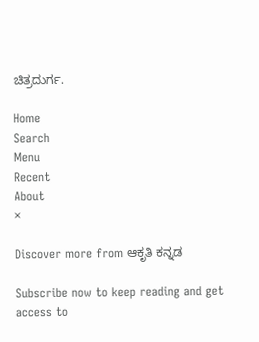ಚಿತ್ರದುರ್ಗ.

Home
Search
Menu
Recent
About
×

Discover more from ಆಕೃತಿ ಕನ್ನಡ

Subscribe now to keep reading and get access to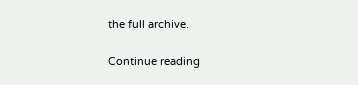the full archive.

Continue reading